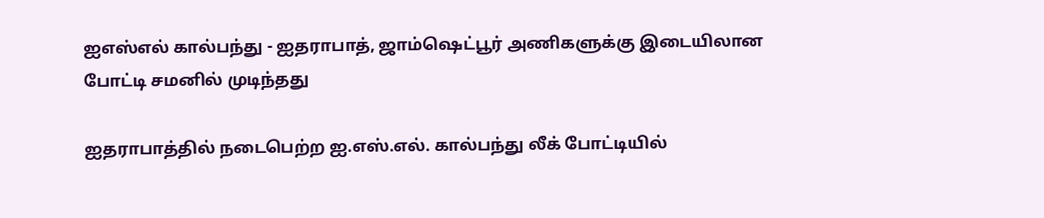ஐஎஸ்எல் கால்பந்து - ஐதராபாத், ஜாம்ஷெட்பூர் அணிகளுக்கு இடையிலான போட்டி சமனில் முடிந்தது

ஐதராபாத்தில் நடைபெற்ற ஐ.எஸ்.எல். கால்பந்து லீக் போட்டியில்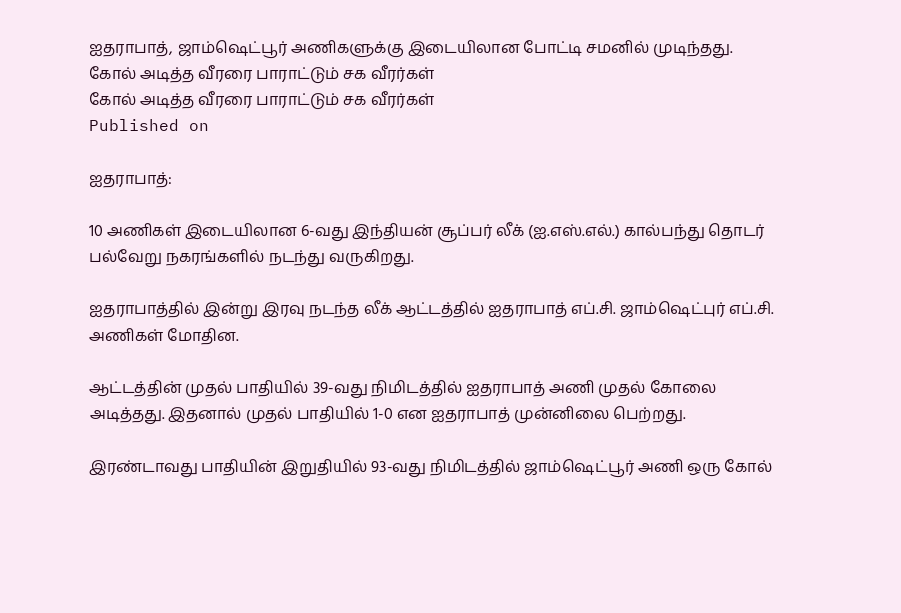ஐதராபாத், ஜாம்ஷெட்பூர் அணிகளுக்கு இடையிலான போட்டி சமனில் முடிந்தது.
கோல் அடித்த வீரரை பாராட்டும் சக வீரர்கள்
கோல் அடித்த வீரரை பாராட்டும் சக வீரர்கள்
Published on

ஐதராபாத்:

10 அணிகள் இடையிலான 6-வது இந்தியன் சூப்பர் லீக் (ஐ.எஸ்.எல்.) கால்பந்து தொடர் பல்வேறு நகரங்களில் நடந்து வருகிறது.

ஐதராபாத்தில் இன்று இரவு நடந்த லீக் ஆட்டத்தில் ஐதராபாத் எப்.சி. ஜாம்ஷெட்புர் எப்.சி. அணிகள் மோதின.

ஆட்டத்தின் முதல் பாதியில் 39-வது நிமிடத்தில் ஐதராபாத் அணி முதல் கோலை அடித்தது. இதனால் முதல் பாதியில் 1-0 என ஐதராபாத் முன்னிலை பெற்றது.

இரண்டாவது பாதியின் இறுதியில் 93-வது நிமிடத்தில் ஜாம்ஷெட்பூர் அணி ஒரு கோல்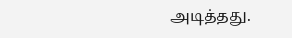அடித்தது.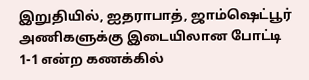இறுதியில், ஐதராபாத், ஜாம்ஷெட்பூர் அணிகளுக்கு இடையிலான போட்டி 1-1 என்ற கணக்கில்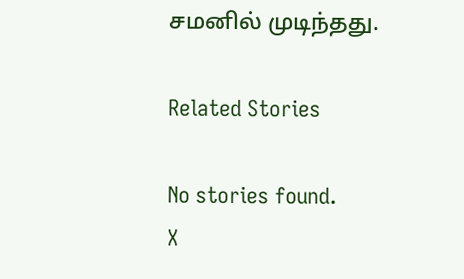சமனில் முடிந்தது.

Related Stories

No stories found.
X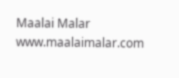Maalai Malar
www.maalaimalar.com